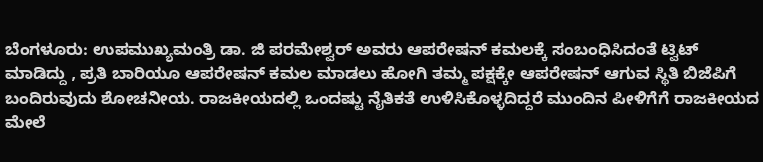ಬೆಂಗಳೂರು: ಉಪಮುಖ್ಯಮಂತ್ರಿ ಡಾ. ಜಿ ಪರಮೇಶ್ವರ್ ಅವರು ಆಪರೇಷನ್ ಕಮಲಕ್ಕೆ ಸಂಬಂಧಿಸಿದಂತೆ ಟ್ವಿಟ್ ಮಾಡಿದ್ದು , ಪ್ರತಿ ಬಾರಿಯೂ ಆಪರೇಷನ್ ಕಮಲ ಮಾಡಲು ಹೋಗಿ ತಮ್ಮ ಪಕ್ಷಕ್ಕೇ ಆಪರೇಷನ್ ಆಗುವ ಸ್ಥಿತಿ ಬಿಜೆಪಿಗೆ ಬಂದಿರುವುದು ಶೋಚನೀಯ. ರಾಜಕೀಯದಲ್ಲಿ ಒಂದಷ್ಟು ನೈತಿಕತೆ ಉಳಿಸಿಕೊಳ್ಳದಿದ್ದರೆ ಮುಂದಿನ ಪೀಳಿಗೆಗೆ ರಾಜಕೀಯದ ಮೇಲೆ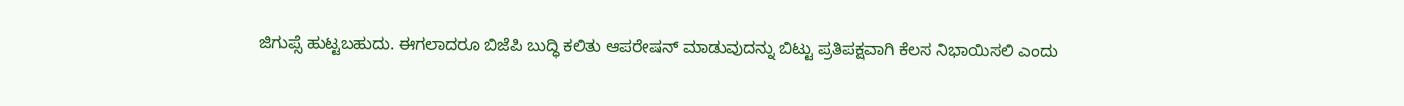ಜಿಗುಪ್ಸೆ ಹುಟ್ಟಬಹುದು. ಈಗಲಾದರೂ ಬಿಜೆಪಿ ಬುದ್ಧಿ ಕಲಿತು ಆಪರೇಷನ್ ಮಾಡುವುದನ್ನು ಬಿಟ್ಟು ಪ್ರತಿಪಕ್ಷವಾಗಿ ಕೆಲಸ ನಿಭಾಯಿಸಲಿ ಎಂದು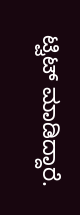ಟ್ವಿಟ್ ಮಾಡಿದ್ದಾರೆ.